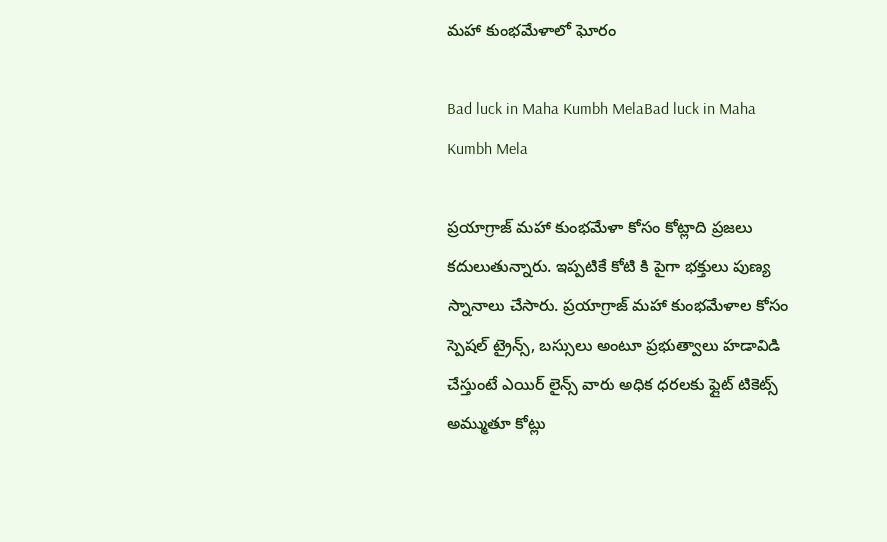మహా కుంభమేళాలో ఘోరం

Bad luck in Maha Kumbh MelaBad luck in Maha Kumbh Mela

ప్రయాగ్రాజ్ మహా కుంభమేళా కోసం కోట్లాది ప్రజలు కదులుతున్నారు. ఇప్పటికే కోటి కి పైగా భక్తులు పుణ్య స్నానాలు చేసారు. ప్రయాగ్రాజ్ మహా కుంభమేళాల కోసం స్పెషల్ ట్రైన్స్, బస్సులు అంటూ ప్రభుత్వాలు హడావిడి చేస్తుంటే ఎయిర్ లైన్స్ వారు అధిక ధరలకు ఫ్లైట్ టికెట్స్ అమ్ముతూ కోట్లు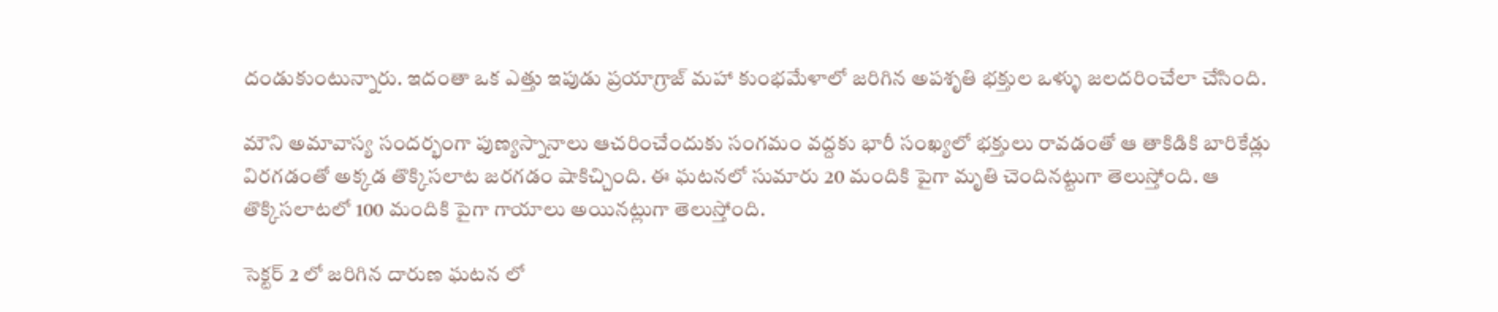దండుకుంటున్నారు. ఇదంతా ఒక ఎత్తు ఇపుడు ప్రయాగ్రాజ్ మహా కుంభమేళాలో జరిగిన అపశృతి భక్తుల ఒళ్ళు జలదరించేలా చేసింది.

మౌని అమావాస్య సందర్భంగా పుణ్యస్నానాలు ఆచరించేందుకు సంగమం వద్దకు భారీ సంఖ్యలో భక్తులు రావడంతో ఆ తాకిడికి బారికేడ్లు విరగడంతో అక్కడ తొక్కిసలాట జరగడం షాకిచ్చింది. ఈ ఘటనలో సుమారు 20 మందికి పైగా మృతి చెందినట్టుగా తెలుస్తోంది. ఆ తొక్కిసలాటలో 100 మందికి పైగా గాయాలు అయినట్లుగా తెలుస్తోంది.

సెక్టర్ 2 లో జరిగిన దారుణ ఘటన లో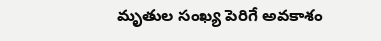మృతుల సంఖ్య పెరిగే అవకాశం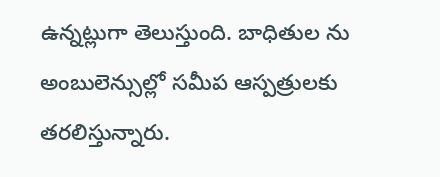ఉన్నట్లుగా తెలుస్తుంది. బాధితుల ను అంబులెన్సుల్లో సమీప ఆస్పత్రులకు తరలిస్తున్నారు.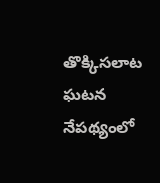తొక్కిసలాట ఘటన నేపథ్యంలో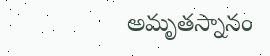అమృతస్నానం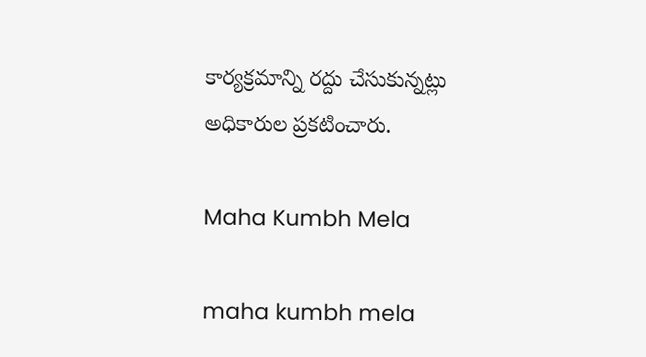కార్యక్రమాన్ని రద్దు చేసుకున్నట్లు అధికారుల ప్రకటించారు.

Maha Kumbh Mela

maha kumbh mela